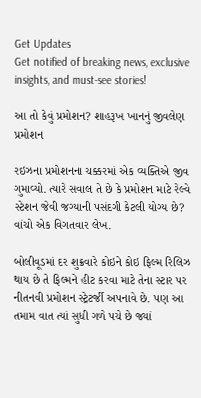Get Updates
Get notified of breaking news, exclusive insights, and must-see stories!

આ તો કેવું પ્રમોશન? શાહરૂખ ખાનનું જીવલેણ પ્રમોશન

રઇઝના પ્રમોશનના ચક્કરમાં એક વ્યક્તિએ જીવ ગુમાવ્યો. ત્યારે સવાલ તે છે કે પ્રમોશન માટે રેલ્વે સ્ટેશન જેવી જગ્યાની પસંદગી કેટલી યોગ્ય છે? વાંચો એક વિગતવાર લેખ.

બોલીવૂડમાં દર શુક્રવારે કોઇને કોઇ ફિલ્મ રિલિઝ થાય છે તે ફિલ્મને હીટ કરવા માટે તેના સ્ટાર પર નીતનવી પ્રમોશન સ્ટ્રેટર્જી અપનાવે છે. પણ આ તમામ વાત ત્યાં સુધી ગળે પચે છે જ્યાં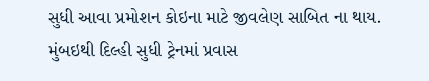સુધી આવા પ્રમોશન કોઇના માટે જીવલેણ સાબિત ના થાય. મુંબઇથી દિલ્હી સુધી ટ્રેનમાં પ્રવાસ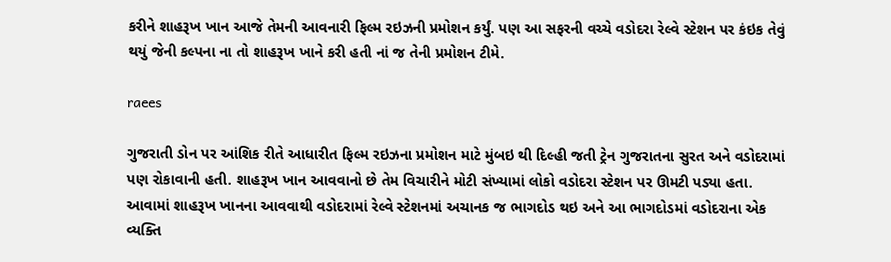કરીને શાહરૂખ ખાન આજે તેમની આવનારી ફિલ્મ રઇઝની પ્રમોશન કર્યું. પણ આ સફરની વચ્ચે વડોદરા રેલ્વે સ્ટેશન પર કંઇક તેવું થયું જેની કલ્પના ના તો શાહરૂખ ખાને કરી હતી નાં જ તેની પ્રમોશન ટીમે.

raees

ગુજરાતી ડોન પર આંશિક રીતે આધારીત ફિલ્મ રઇઝના પ્રમોશન માટે મુંબઇ થી દિલ્હી જતી ટ્રેન ગુજરાતના સુરત અને વડોદરામાં પણ રોકાવાની હતી. શાહરૂખ ખાન આવવાનો છે તેમ વિચારીને મોટી સંખ્યામાં લોકો વડોદરા સ્ટેશન પર ઊમટી પડ્યા હતા. આવામાં શાહરૂખ ખાનના આવવાથી વડોદરામાં રેલ્વે સ્ટેશનમાં અચાનક જ ભાગદોડ થઇ અને આ ભાગદોડમાં વડોદરાના એક વ્યક્તિ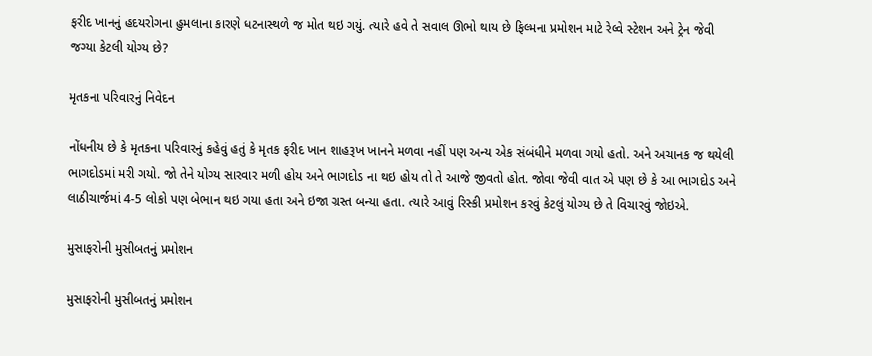ફરીદ ખાનનું હદયરોગના હુમલાના કારણે ધટનાસ્થળે જ મોત થઇ ગયું. ત્યારે હવે તે સવાલ ઊભો થાય છે ફિલ્મના પ્રમોશન માટે રેલ્વે સ્ટેશન અને ટ્રેન જેવી જગ્યા કેટલી યોગ્ય છે?

મૃતકના પરિવારનું નિવેદન

નોંધનીય છે કે મૃતકના પરિવારનું કહેવું હતું કે મૃતક ફરીદ ખાન શાહરૂખ ખાનને મળવા નહીં પણ અન્ય એક સંબંધીને મળવા ગયો હતો. અને અચાનક જ થયેલી ભાગદોડમાં મરી ગયો. જો તેને યોગ્ય સારવાર મળી હોય અને ભાગદોડ ના થઇ હોય તો તે આજે જીવતો હોત. જોવા જેવી વાત એ પણ છે કે આ ભાગદોડ અને લાઠીચાર્જમાં 4-5 લોકો પણ બેભાન થઇ ગયા હતા અને ઇજા ગ્રસ્ત બન્યા હતા. ત્યારે આવું રિસ્કી પ્રમોશન કરવું કેટલું યોગ્ય છે તે વિચારવું જોઇએ.

મુસાફરોની મુસીબતનું પ્રમોશન

મુસાફરોની મુસીબતનું પ્રમોશન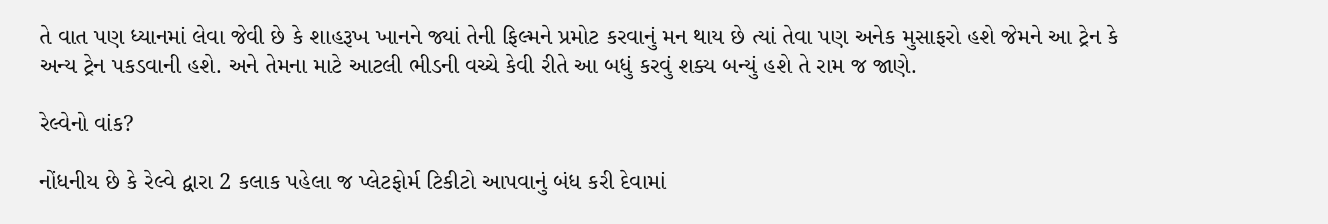તે વાત પણ ધ્યાનમાં લેવા જેવી છે કે શાહરૂખ ખાનને જ્યાં તેની ફિલ્મને પ્રમોટ કરવાનું મન થાય છે ત્યાં તેવા પણ અનેક મુસાફરો હશે જેમને આ ટ્રેન કે અન્ય ટ્રેન પકડવાની હશે. અને તેમના માટે આટલી ભીડની વચ્ચે કેવી રીતે આ બધું કરવું શક્ય બન્યું હશે તે રામ જ જાણે.

રેલ્વેનો વાંક?

નોંધનીય છે કે રેલ્વે દ્વારા 2 કલાક પહેલા જ પ્લેટફોર્મ ટિકીટો આપવાનું બંધ કરી દેવામાં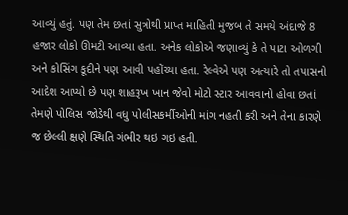આવ્યું હતું. પણ તેમ છતાં સુત્રોથી પ્રાપ્ત માહિતી મુજબ તે સમયે અંદાજે 8 હજાર લોકો ઊમટી આવ્યા હતા. અનેક લોકોએ જણાવ્યું કે તે પાટા ઓળગી અને કોસિંગ કૂદીને પણ આવી પહોંચ્યા હતા. રેલ્વેએ પણ અત્યારે તો તપાસનો આદેશ આપ્યો છે પણ શાહરૂખ ખાન જેવો મોટો સ્ટાર આવવાનો હોવા છતાં તેમણે પોલિસ જોડેથી વધુ પોલીસકર્મીઓની માંગ નહતી કરી અને તેના કારણે જ છેલ્લી ક્ષણે સ્થિતિ ગંભીર થઇ ગઇ હતી.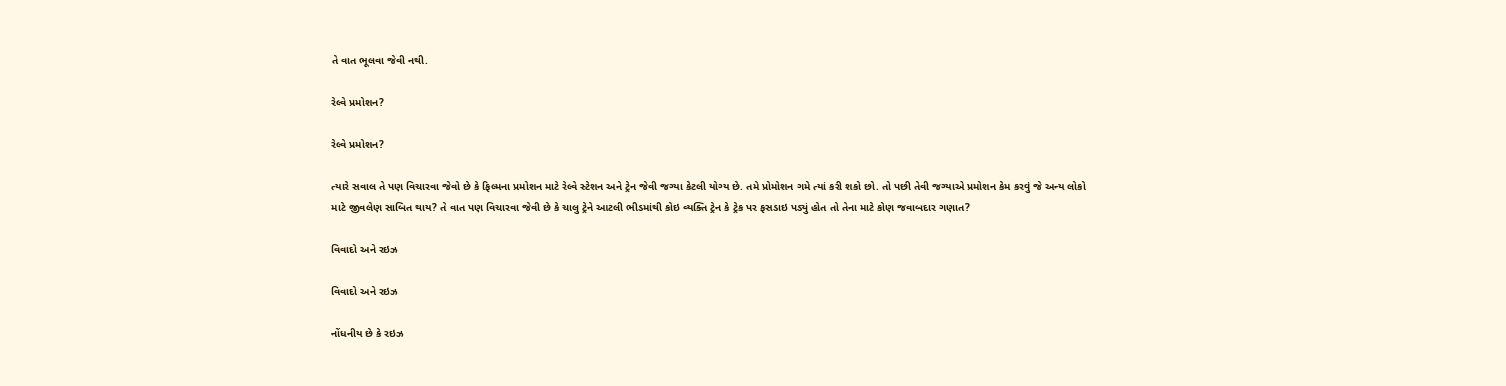તે વાત ભૂલવા જેવી નથી.

રેલ્વે પ્રમોશન?

રેલ્વે પ્રમોશન?

ત્યારે સવાલ તે પણ વિચારવા જેવો છે કે ફિલ્મના પ્રમોશન માટે રેલ્વે સ્ટેશન અને ટ્રેન જેવી જગ્યા કેટલી યોગ્ય છે. તમે પ્રોમોશન ગમે ત્યાં કરી શકો છો. તો પછી તેવી જગ્યાએ પ્રમોશન કેમ કરવું જે અન્ય લોકો માટે જીવલેણ સાબિત થાય? તે વાત પણ વિચારવા જેવી છે કે ચાલુ ટ્રેને આટલી ભીડમાંથી કોઇ વ્યક્તિ ટ્રેન કે ટ્રેક પર ફસડાઇ પડ્યું હોત તો તેના માટે કોણ જવાબદાર ગણાત?

વિવાદો અને રઇઝ

વિવાદો અને રઇઝ

નોંધનીય છે કે રઇઝ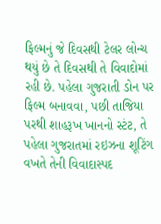ફિલ્મનું જે દિવસથી ટેલર લોન્ચ થયું છે તે દિવસથી તે વિવાદોમાં રહી છે. પહેલા ગુજરાતી ડોન પર ફિલ્મ બનાવવા, પછી તાજિયા પરથી શાહરૂખ ખાનનો સ્ટંટ, તે પહેલા ગુજરાતમાં રઇઝના શૂટિંગ વખતે તેની વિવાદાસ્પદ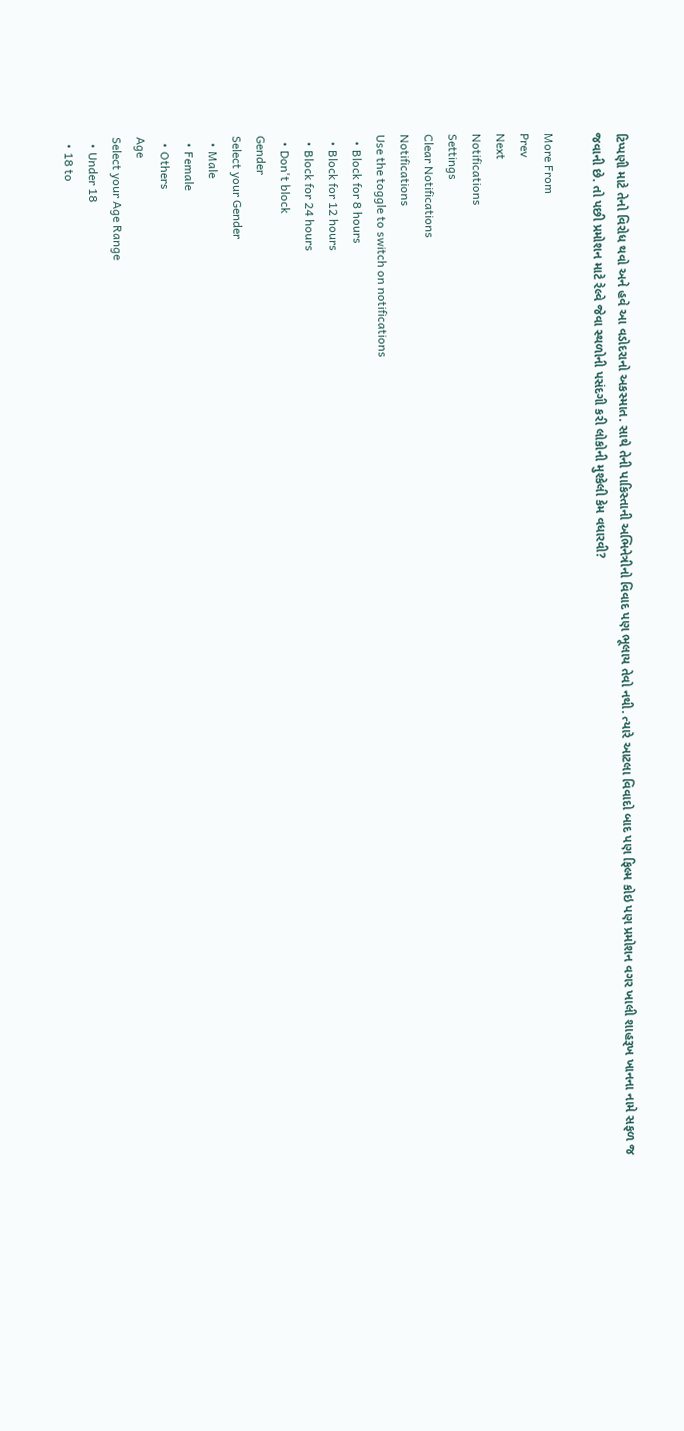ટિપ્પણી માટે તેનો વિરોધ થવો અને હવે આ વડોદરાનો અકસ્માત. સાથે તેની પાકિસ્તાની અભિનેત્રીનો વિવાદ પણ ભૂલાય તેવો નથી. ત્યારે આટલા વિવાદો બાદ પણ ફિલ્મ કોઇ પણ પ્રમોશન વગર ખાલી શાહરૂખ ખાનના નામે સફળ જ જવાની છે. તો પછી પ્રમોશન માટે રેલ્વે જેવા સ્થળોની પસંદગી કરી લોકોની મુશ્કેલી કેમ વધારવી?

More From
Prev
Next
Notifications
Settings
Clear Notifications
Notifications
Use the toggle to switch on notifications
  • Block for 8 hours
  • Block for 12 hours
  • Block for 24 hours
  • Don't block
Gender
Select your Gender
  • Male
  • Female
  • Others
Age
Select your Age Range
  • Under 18
  • 18 to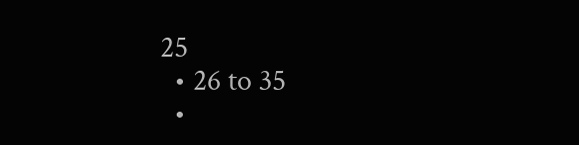25
  • 26 to 35
  •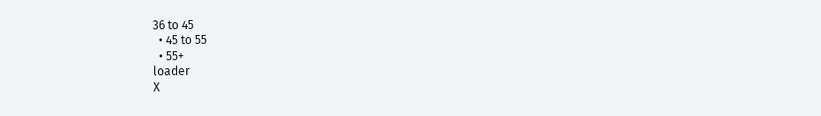36 to 45
  • 45 to 55
  • 55+
loader
X